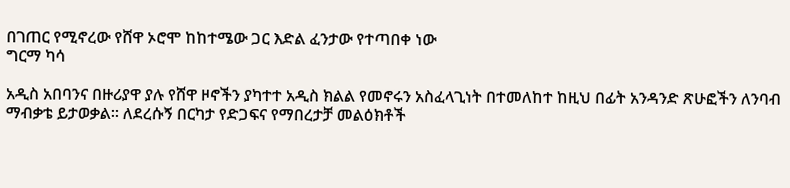በገጠር የሚኖረው የሸዋ ኦሮሞ ከከተሜው ጋር እድል ፈንታው የተጣበቀ ነው
ግርማ ካሳ

አዲስ አበባንና በዙሪያዋ ያሉ የሸዋ ዞኖችን ያካተተ አዲስ ክልል የመኖሩን አስፈላጊነት በተመለከተ ከዚህ በፊት አንዳንድ ጽሁፎችን ለንባብ ማብቃቴ ይታወቃል። ለደረሱኝ በርካታ የድጋፍና የማበረታቻ መልዕክቶች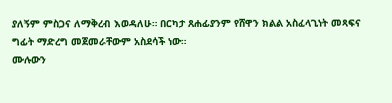ያለኝም ምስጋና ለማቅረብ እወዳለሁ። በርካታ ጸሐፊያንም የሸዋን ክልል አስፈላጊነት መጻፍና ግፊት ማድረግ መጀመራቸውም አስደሳች ነው።
ሙሉውን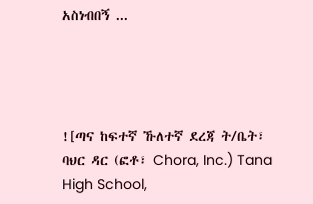አስነብበኝ ...




![ጣና ከፍተኛ ኹለተኛ ደረጃ ት/ቤት፣ ባህር ዳር (ፎቶ፣ Chora, Inc.) Tana High School,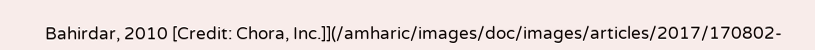Bahirdar, 2010 [Credit: Chora, Inc.]](/amharic/images/doc/images/articles/2017/170802-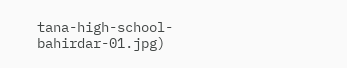tana-high-school-bahirdar-01.jpg)